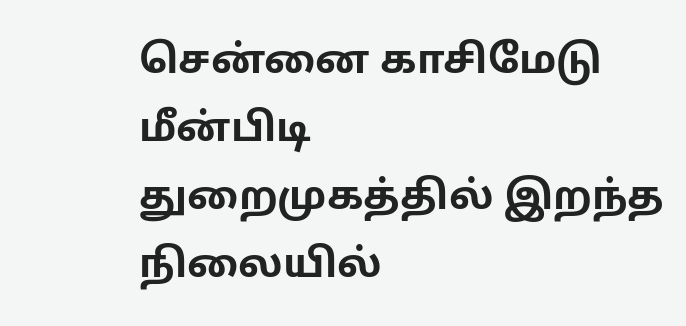சென்னை காசிமேடு மீன்பிடி துறைமுகத்தில் இறந்த நிலையில்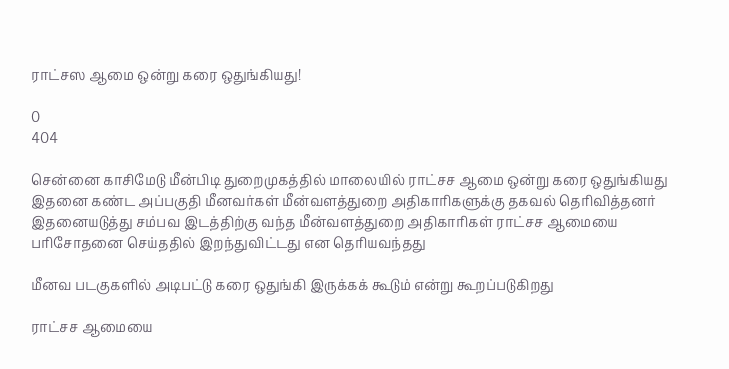ராட்சஸ ஆமை ஒன்று கரை ஒதுங்கியது!

0
404

சென்னை காசிமேடு மீன்பிடி துறைமுகத்தில் மாலையில் ராட்சச ஆமை ஒன்று கரை ஒதுங்கியது இதனை கண்ட அப்பகுதி மீனவர்கள் மீன்வளத்துறை அதிகாரிகளுக்கு தகவல் தெரிவித்தனர் இதனையடுத்து சம்பவ இடத்திற்கு வந்த மீன்வளத்துறை அதிகாரிகள் ராட்சச ஆமையை பரிசோதனை செய்ததில் இறந்துவிட்டது என தெரியவந்தது

மீனவ படகுகளில் அடிபட்டு கரை ஒதுங்கி இருக்கக் கூடும் என்று கூறப்படுகிறது

ராட்சச ஆமையை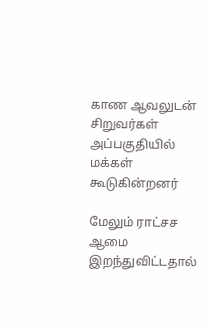காண ஆவலுடன் சிறுவர்கள் அப்பகுதியில் மக்கள் கூடுகின்றனர்

மேலும் ராட்சச ஆமை இறந்துவிட்டதால்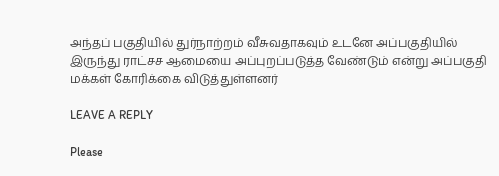அந்தப் பகுதியில் துர்நாற்றம் வீசுவதாகவும் உடனே அப்பகுதியில் இருந்து ராட்சச ஆமையை அப்புறப்படுத்த வேண்டும் என்று அப்பகுதி மக்கள் கோரிக்கை விடுத்துள்ளனர்

LEAVE A REPLY

Please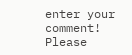enter your comment!
Please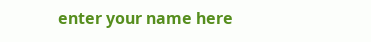enter your name here